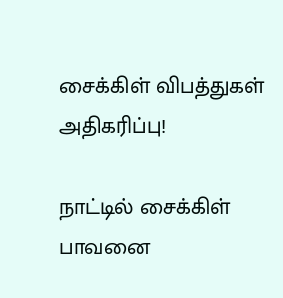சைக்கிள் விபத்துகள் அதிகரிப்பு!

நாட்டில் சைக்கிள் பாவனை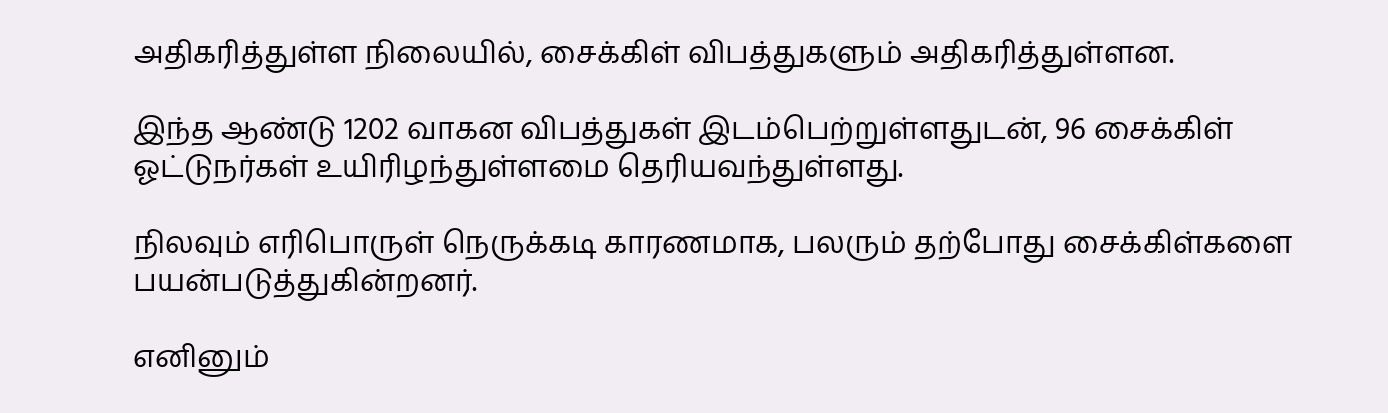அதிகரித்துள்ள நிலையில், சைக்கிள் விபத்துகளும் அதிகரித்துள்ளன.

இந்த ஆண்டு 1202 வாகன விபத்துகள் இடம்பெற்றுள்ளதுடன், 96 சைக்கிள் ஓட்டுநர்கள் உயிரிழந்துள்ளமை தெரியவந்துள்ளது.

நிலவும் எரிபொருள் நெருக்கடி காரணமாக, பலரும் தற்போது சைக்கிள்களை பயன்படுத்துகின்றனர்.

எனினும்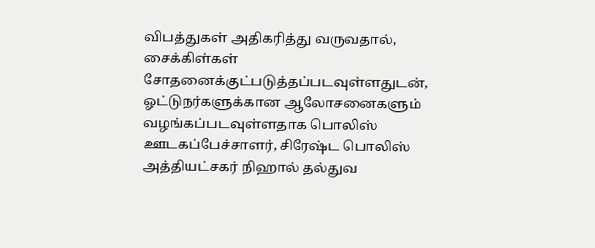விபத்துகள் அதிகரித்து வருவதால், சைக்கிள்கள் சோதனைக்குட்படுத்தப்படவுள்ளதுடன், ஓட்டுநர்களுக்கான ஆலோசனைகளும் வழங்கப்படவுள்ளதாக பொலிஸ் ஊடகப்பேச்சாளர், சிரேஷ்ட பொலிஸ் அத்தியட்சகர் நிஹால் தல்துவ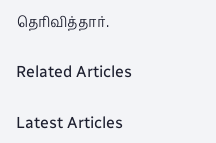தெரிவித்தார்.

Related Articles

Latest Articles